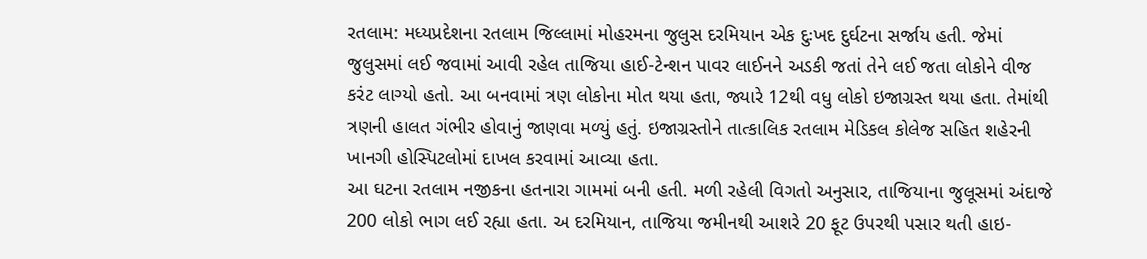રતલામ: મધ્યપ્રદેશના રતલામ જિલ્લામાં મોહરમના જુલુસ દરમિયાન એક દુઃખદ દુર્ઘટના સર્જાય હતી. જેમાં જુલુસમાં લઈ જવામાં આવી રહેલ તાજિયા હાઈ-ટેન્શન પાવર લાઈનને અડકી જતાં તેને લઈ જતા લોકોને વીજ કરંટ લાગ્યો હતો. આ બનવામાં ત્રણ લોકોના મોત થયા હતા, જ્યારે 12થી વધુ લોકો ઇજાગ્રસ્ત થયા હતા. તેમાંથી ત્રણની હાલત ગંભીર હોવાનું જાણવા મળ્યું હતું. ઇજાગ્રસ્તોને તાત્કાલિક રતલામ મેડિકલ કોલેજ સહિત શહેરની ખાનગી હોસ્પિટલોમાં દાખલ કરવામાં આવ્યા હતા.
આ ઘટના રતલામ નજીકના હતનારા ગામમાં બની હતી. મળી રહેલી વિગતો અનુસાર, તાજિયાના જુલૂસમાં અંદાજે 200 લોકો ભાગ લઈ રહ્યા હતા. અ દરમિયાન, તાજિયા જમીનથી આશરે 20 ફૂટ ઉપરથી પસાર થતી હાઇ-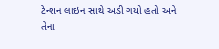ટેન્શન લાઇન સાથે અડી ગયો હતો અને તેના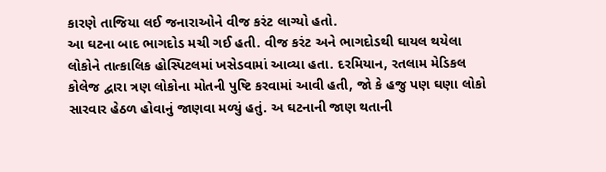કારણે તાજિયા લઈ જનારાઓને વીજ કરંટ લાગ્યો હતો.
આ ઘટના બાદ ભાગદોડ મચી ગઈ હતી. વીજ કરંટ અને ભાગદોડથી ઘાયલ થયેલા લોકોને તાત્કાલિક હોસ્પિટલમાં ખસેડવામાં આવ્યા હતા. દરમિયાન, રતલામ મેડિકલ કોલેજ દ્વારા ત્રણ લોકોના મોતની પુષ્ટિ કરવામાં આવી હતી, જો કે હજુ પણ ઘણા લોકો સારવાર હેઠળ હોવાનું જાણવા મળ્યું હતું. અ ઘટનાની જાણ થતાની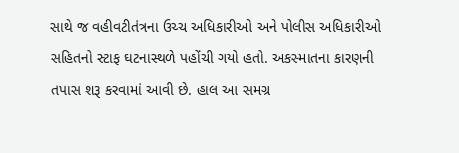સાથે જ વહીવટીતંત્રના ઉચ્ચ અધિકારીઓ અને પોલીસ અધિકારીઓ સહિતનો સ્ટાફ ઘટનાસ્થળે પહોંચી ગયો હતો. અકસ્માતના કારણની તપાસ શરૂ કરવામાં આવી છે. હાલ આ સમગ્ર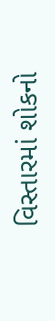વિસ્તારમાં શોકનો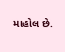માહોલ છે.